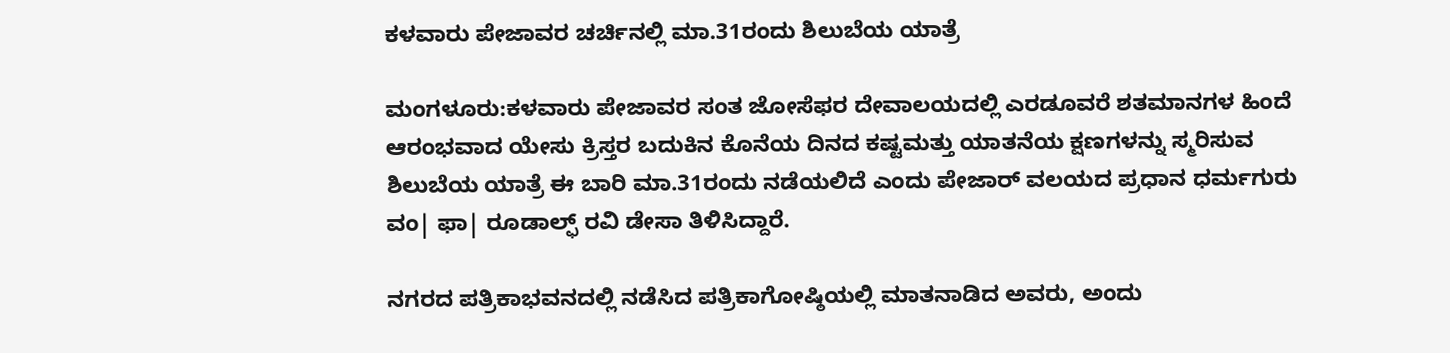ಕಳವಾರು ಪೇಜಾವರ ಚರ್ಚಿನಲ್ಲಿ ಮಾ.31ರಂದು ಶಿಲುಬೆಯ ಯಾತ್ರೆ

ಮಂಗಳೂರು:ಕಳವಾರು ಪೇಜಾವರ ಸಂತ ಜೋಸೆಫರ ದೇವಾಲಯದಲ್ಲಿ ಎರಡೂವರೆ ಶತಮಾನಗಳ ಹಿಂದೆ ಆರಂಭವಾದ ಯೇಸು ಕ್ರಿಸ್ತರ ಬದುಕಿನ ಕೊನೆಯ ದಿನದ ಕಷ್ಟಮತ್ತು ಯಾತನೆಯ ಕ್ಷಣಗಳನ್ನು ಸ್ಮರಿಸುವ ಶಿಲುಬೆಯ ಯಾತ್ರೆ ಈ ಬಾರಿ ಮಾ.31ರಂದು ನಡೆಯಲಿದೆ ಎಂದು ಪೇಜಾರ್ ವಲಯದ ಪ್ರಧಾನ ಧರ್ಮಗುರು ವಂ| ಫಾ| ರೂಡಾಲ್ಫ್ ರವಿ ಡೇಸಾ ತಿಳಿಸಿದ್ದಾರೆ.

ನಗರದ ಪತ್ರಿಕಾಭವನದಲ್ಲಿ ನಡೆಸಿದ ಪತ್ರಿಕಾಗೋಷ್ಠಿಯಲ್ಲಿ ಮಾತನಾಡಿದ ಅವರು, ಅಂದು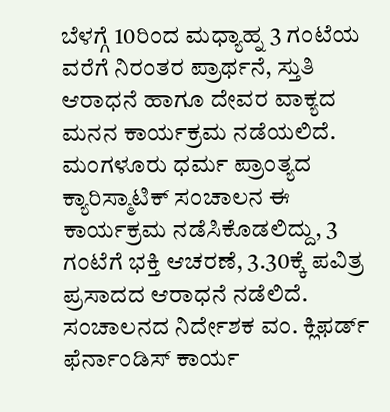ಬೆಳಗ್ಗೆ 10ರಿಂದ ಮಧ್ಯಾಹ್ನ 3 ಗಂಟೆಯ ವರೆಗೆ ನಿರಂತರ ಪ್ರಾರ್ಥನೆ, ಸ್ತುತಿ ಆರಾಧನೆ ಹಾಗೂ ದೇವರ ವಾಕ್ಯದ ಮನನ ಕಾರ್ಯಕ್ರಮ ನಡೆಯಲಿದೆ. ಮಂಗಳೂರು ಧರ್ಮ ಪ್ರಾಂತ್ಯದ ಕ್ಯಾರಿಸ್ಮಾಟಿಕ್‌ ಸಂಚಾಲನ ಈ ಕಾರ್ಯಕ್ರಮ ನಡೆಸಿಕೊಡಲಿದ್ದು, 3 ಗಂಟೆಗೆ ಭಕ್ತಿ ಆಚರಣೆ, 3.30ಕ್ಕೆ ಪವಿತ್ರ ಪ್ರಸಾದದ ಆರಾಧನೆ ನಡೆಲಿದೆ. ಸಂಚಾಲನದ ನಿರ್ದೇಶಕ ವಂ. ಕ್ಲಿಫರ್ಡ್‌ ಫೆರ್ನಾಂಡಿಸ್‌ ಕಾರ್ಯ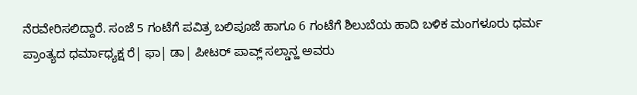ನೆರವೇರಿಸಲಿದ್ದಾರೆ. ಸಂಜೆ 5 ಗಂಟೆಗೆ ಪವಿತ್ರ ಬಲಿಪೂಜೆ ಹಾಗೂ 6 ಗಂಟೆಗೆ ಶಿಲುಬೆಯ ಹಾದಿ ಬಳಿಕ ಮಂಗಳೂರು ಧರ್ಮ ಪ್ರಾಂತ್ಯದ ಧರ್ಮಾಧ್ಯಕ್ಷ ರೆ| ಫಾ| ಡಾ| ಪೀಟರ್‌ ಪಾವ್ಲ್ ಸಲ್ಡಾನ್ಹ ಅವರು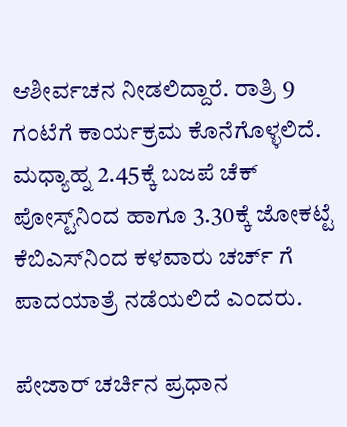ಆಶೀರ್ವಚನ ನೀಡಲಿದ್ದಾರೆ. ರಾತ್ರಿ 9 ಗಂಟೆಗೆ ಕಾರ್ಯಕ್ರಮ ಕೊನೆಗೊಳ್ಳಲಿದೆ. ಮಧ್ಯಾಹ್ನ 2.45ಕ್ಕೆ ಬಜಪೆ ಚೆಕ್‌ ಪೋಸ್ಟ್‌ನಿಂದ ಹಾಗೂ 3.30ಕ್ಕೆ ಜೋಕಟ್ಟೆ ಕೆಬಿಎಸ್‌ನಿಂದ ಕಳವಾರು ಚರ್ಚ್ ಗೆ ಪಾದಯಾತ್ರೆ ನಡೆಯಲಿದೆ ಎಂದರು.

ಪೇಜಾರ್ ಚರ್ಚಿನ ಪ್ರಧಾನ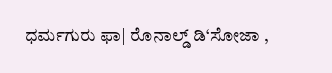ಧರ್ಮಗುರು ಫಾ| ರೊನಾಲ್ಡ್ ಡಿ‘ಸೋಜಾ ,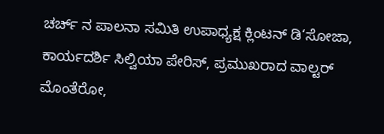ಚರ್ಚ್ ನ ಪಾಲನಾ ಸಮಿತಿ ಉಪಾಧ್ಯಕ್ಷ ಕ್ಲಿಂಟನ್‌ ಡಿ‘ಸೋಜಾ, ಕಾರ್ಯದರ್ಶಿ ಸಿಲ್ವಿಯಾ ಪೇರಿಸ್‌, ಪ್ರಮುಖರಾದ ವಾಲ್ಟರ್‌ ಮೊಂತೆರೋ,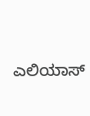ಎಲಿಯಾಸ್‌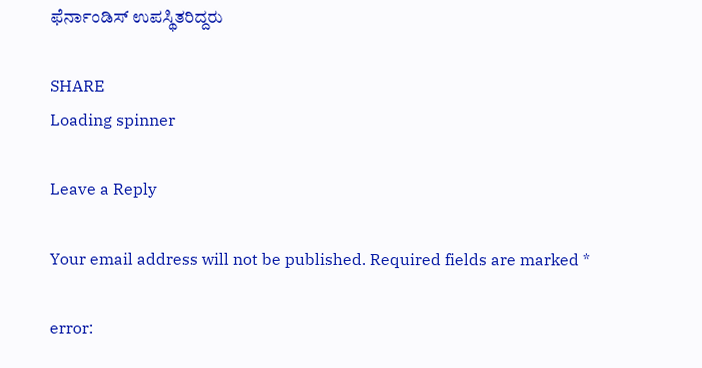ಫೆರ್ನಾಂಡಿಸ್‌ ಉಪಸ್ಥಿತರಿದ್ದರು

SHARE
Loading spinner

Leave a Reply

Your email address will not be published. Required fields are marked *

error: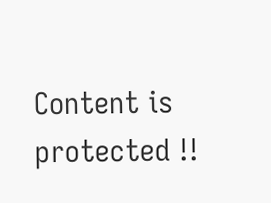Content is protected !!